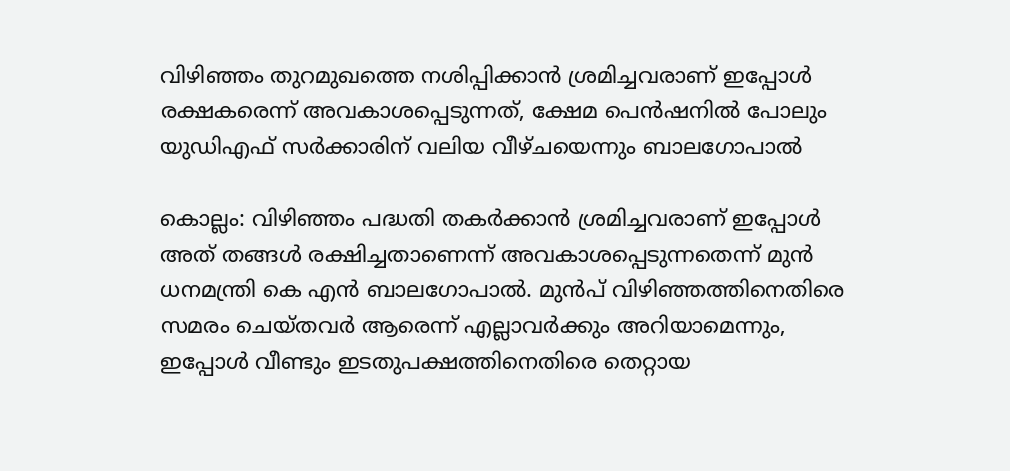വിഴിഞ്ഞം തുറമുഖത്തെ നശിപ്പിക്കാൻ ശ്രമിച്ചവരാണ് ഇപ്പോൾ രക്ഷകരെന്ന് അവകാശപ്പെടുന്നത്, ക്ഷേമ പെൻഷനിൽ പോലും യുഡിഎഫ് സർക്കാരിന് വലിയ വീഴ്ചയെന്നും ബാലഗോപാൽ

കൊല്ലം: വിഴിഞ്ഞം പദ്ധതി തകർക്കാൻ ശ്രമിച്ചവരാണ് ഇപ്പോൾ അത് തങ്ങൾ രക്ഷിച്ചതാണെന്ന് അവകാശപ്പെടുന്നതെന്ന് മുൻ ധനമന്ത്രി കെ എൻ ബാലഗോപാൽ. മുൻപ് വിഴിഞ്ഞത്തിനെതിരെ സമരം ചെയ്തവർ ആരെന്ന് എല്ലാവർക്കും അറിയാമെന്നും, ഇപ്പോൾ വീണ്ടും ഇടതുപക്ഷത്തിനെതിരെ തെറ്റായ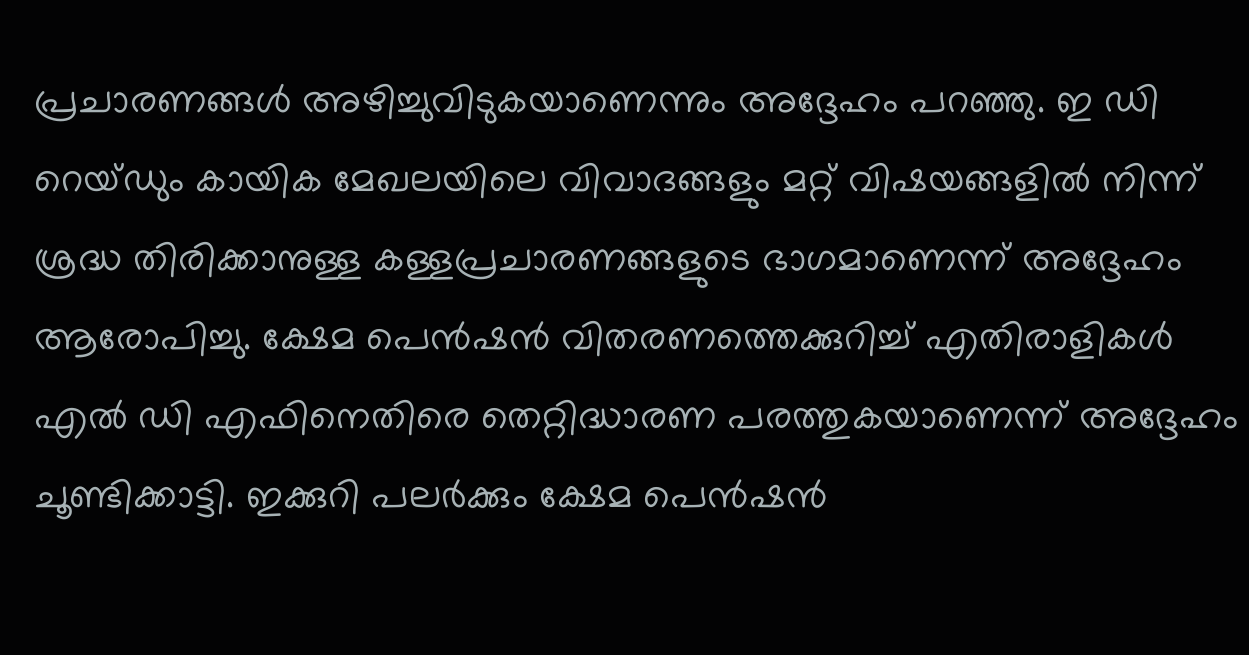പ്രചാരണങ്ങൾ അഴിച്ചുവിടുകയാണെന്നും അദ്ദേഹം പറഞ്ഞു. ഇ ഡി റെയ്ഡും കായിക മേഖലയിലെ വിവാദങ്ങളും മറ്റ് വിഷയങ്ങളിൽ നിന്ന് ശ്രദ്ധ തിരിക്കാനുള്ള കള്ളപ്രചാരണങ്ങളുടെ ഭാഗമാണെന്ന് അദ്ദേഹം ആരോപിച്ചു. ക്ഷേമ പെൻഷൻ വിതരണത്തെക്കുറിച്ച് എതിരാളികൾ എൽ ഡി എഫിനെതിരെ തെറ്റിദ്ധാരണ പരത്തുകയാണെന്ന് അദ്ദേഹം ചൂണ്ടിക്കാട്ടി. ഇക്കുറി പലർക്കും ക്ഷേമ പെൻഷൻ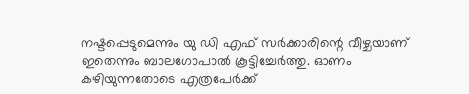നഷ്ടപ്പെടുമെന്നും യു ഡി എഫ് സർക്കാരിന്റെ വീഴ്ചയാണ് ഇതെന്നും ബാലഗോപാൽ കൂട്ടിച്ചേർത്തു. ഓണം കഴിയുന്നതോടെ എത്രപേർക്ക്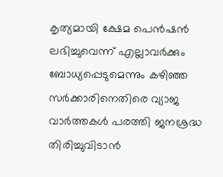കൃത്യമായി ക്ഷേമ പെൻഷൻ ലഭിച്ചുവെന്ന് എല്ലാവർക്കും ബോധ്യപ്പെടുമെന്നും കഴിഞ്ഞ സർക്കാരിനെതിരെ വ്യാജ വാർത്തകൾ പരത്തി ജനശ്രദ്ധ തിരിച്ചുവിടാൻ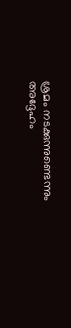ശ്രമം നടക്കുന്നുണ്ടെന്നും അദ്ദേഹം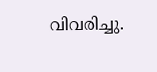വിവരിച്ചു.